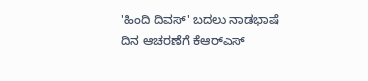'ಹಿಂದಿ ದಿವಸ್' ಬದಲು ನಾಡಭಾಷೆ ದಿನ ಆಚರಣೆಗೆ ಕೆಆರ್‌ಎಸ್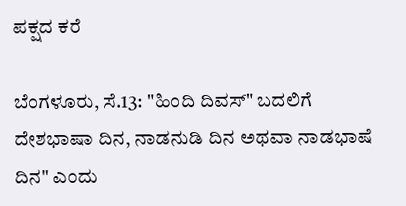ಪಕ್ಷದ ಕರೆ

ಬೆಂಗಳೂರು, ಸೆ.13: "ಹಿಂದಿ ದಿವಸ್" ಬದಲಿಗೆ ದೇಶಭಾಷಾ ದಿನ, ನಾಡನುಡಿ ದಿನ ಅಥವಾ ನಾಡಭಾಷೆ ದಿನ" ಎಂದು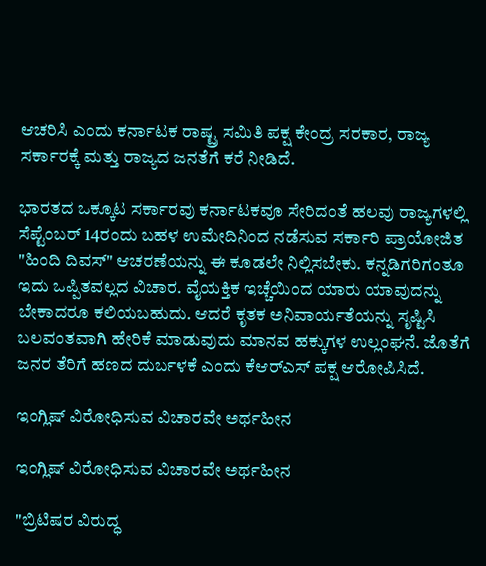ಆಚರಿಸಿ ಎಂದು ಕರ್ನಾಟಕ ರಾಷ್ಟ್ರ ಸಮಿತಿ ಪಕ್ಷ ಕೇಂದ್ರ ಸರಕಾರ, ರಾಜ್ಯ ಸರ್ಕಾರಕ್ಕೆ ಮತ್ತು ರಾಜ್ಯದ ಜನತೆಗೆ ಕರೆ ನೀಡಿದೆ.

ಭಾರತದ ಒಕ್ಕೂಟ ಸರ್ಕಾರವು ಕರ್ನಾಟಕವೂ ಸೇರಿದಂತೆ ಹಲವು ರಾಜ್ಯಗಳಲ್ಲಿ ಸೆಪ್ಟೆಂಬರ್ 14ರಂದು ಬಹಳ ಉಮೇದಿನಿಂದ ನಡೆಸುವ ಸರ್ಕಾರಿ ಪ್ರಾಯೋಜಿತ "ಹಿಂದಿ ದಿವಸ್" ಆಚರಣೆಯನ್ನು ಈ ಕೂಡಲೇ ನಿಲ್ಲಿಸಬೇಕು. ಕನ್ನಡಿಗರಿಗಂತೂ ಇದು ಒಪ್ಪಿತವಲ್ಲದ ವಿಚಾರ. ವೈಯಕ್ತಿಕ ಇಚ್ಚೆಯಿಂದ ಯಾರು ಯಾವುದನ್ನು ಬೇಕಾದರೂ ಕಲಿಯಬಹುದು. ಆದರೆ ಕೃತಕ ಅನಿವಾರ್ಯತೆಯನ್ನು ಸೃಷ್ಟಿಸಿ ಬಲವಂತವಾಗಿ ಹೇರಿಕೆ ಮಾಡುವುದು ಮಾನವ ಹಕ್ಕುಗಳ ಉಲ್ಲಂಘನೆ. ಜೊತೆಗೆ ಜನರ ತೆರಿಗೆ ಹಣದ ದುರ್ಬಳಕೆ ಎಂದು ಕೆಆರ್‌ಎಸ್ ಪಕ್ಷ ಆರೋಪಿಸಿದೆ.

ಇಂಗ್ಲಿಷ್ ವಿರೋಧಿಸುವ ವಿಚಾರವೇ ಅರ್ಥಹೀನ

ಇಂಗ್ಲಿಷ್ ವಿರೋಧಿಸುವ ವಿಚಾರವೇ ಅರ್ಥಹೀನ

"ಬ್ರಿಟಿಷರ ವಿರುದ್ಧ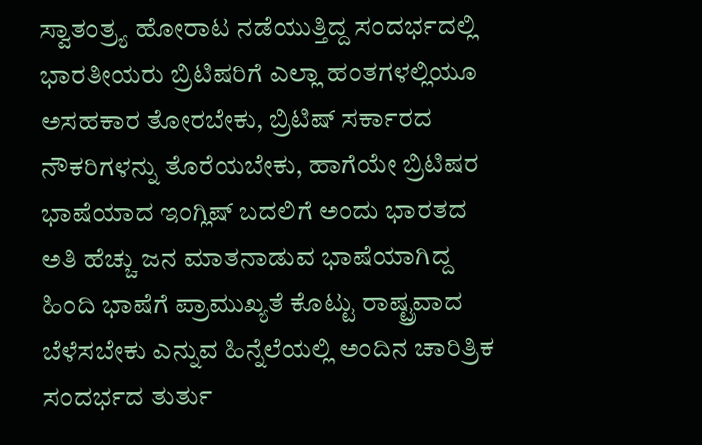ಸ್ವಾತಂತ್ರ್ಯ ಹೋರಾಟ ನಡೆಯುತ್ತಿದ್ದ ಸಂದರ್ಭದಲ್ಲಿ ಭಾರತೀಯರು ಬ್ರಿಟಿಷರಿಗೆ ಎಲ್ಲಾ ಹಂತಗಳಲ್ಲಿಯೂ ಅಸಹಕಾರ ತೋರಬೇಕು, ಬ್ರಿಟಿಷ್ ಸರ್ಕಾರದ ನೌಕರಿಗಳನ್ನು ತೊರೆಯಬೇಕು, ಹಾಗೆಯೇ ಬ್ರಿಟಿಷರ ಭಾಷೆಯಾದ ಇಂಗ್ಲಿಷ್ ಬದಲಿಗೆ ಅಂದು ಭಾರತದ ಅತಿ ಹೆಚ್ಚು ಜನ ಮಾತನಾಡುವ ಭಾಷೆಯಾಗಿದ್ದ ಹಿಂದಿ ಭಾಷೆಗೆ ಪ್ರಾಮುಖ್ಯತೆ ಕೊಟ್ಟು ರಾಷ್ಟ್ರವಾದ ಬೆಳೆಸಬೇಕು ಎನ್ನುವ ಹಿನ್ನೆಲೆಯಲ್ಲಿ ಅಂದಿನ ಚಾರಿತ್ರಿಕ ಸಂದರ್ಭದ ತುರ್ತು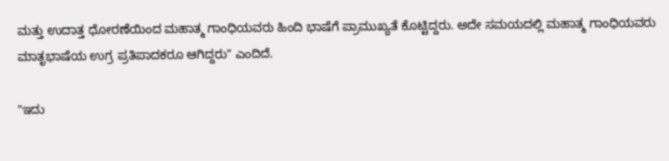ಮತ್ತು ಉದಾತ್ತ ಧೋರಣೆಯಿಂದ ಮಹಾತ್ಮ ಗಾಂಧಿಯವರು ಹಿಂದಿ ಭಾಷೆಗೆ ಪ್ರಾಮುಖ್ಯತೆ ಕೊಟ್ಟಿದ್ದರು. ಅದೇ ಸಮಯದಲ್ಲಿ ಮಹಾತ್ಮ ಗಾಂಧಿಯವರು ಮಾತೃಭಾಷೆಯ ಉಗ್ರ ಪ್ರತಿಪಾದಕರೂ ಆಗಿದ್ದರು" ಎಂದಿದೆ.

"ಇದು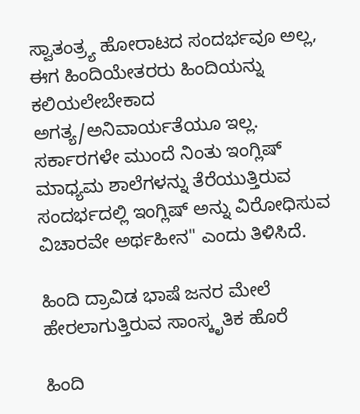ಸ್ವಾತಂತ್ರ್ಯ ಹೋರಾಟದ ಸಂದರ್ಭವೂ ಅಲ್ಲ, ಈಗ ಹಿಂದಿಯೇತರರು ಹಿಂದಿಯನ್ನು ಕಲಿಯಲೇಬೇಕಾದ ಅಗತ್ಯ/ಅನಿವಾರ್ಯತೆಯೂ ಇಲ್ಲ. ಸರ್ಕಾರಗಳೇ ಮುಂದೆ ನಿಂತು ಇಂಗ್ಲಿಷ್ ಮಾಧ್ಯಮ ಶಾಲೆಗಳನ್ನು ತೆರೆಯುತ್ತಿರುವ ಸಂದರ್ಭದಲ್ಲಿ ಇಂಗ್ಲಿಷ್ ಅನ್ನು ವಿರೋಧಿಸುವ ವಿಚಾರವೇ ಅರ್ಥಹೀನ" ಎಂದು ತಿಳಿಸಿದೆ.

ಹಿಂದಿ ದ್ರಾವಿಡ ಭಾಷೆ ಜನರ ಮೇಲೆ ಹೇರಲಾಗುತ್ತಿರುವ ಸಾಂಸ್ಕೃತಿಕ ಹೊರೆ

ಹಿಂದಿ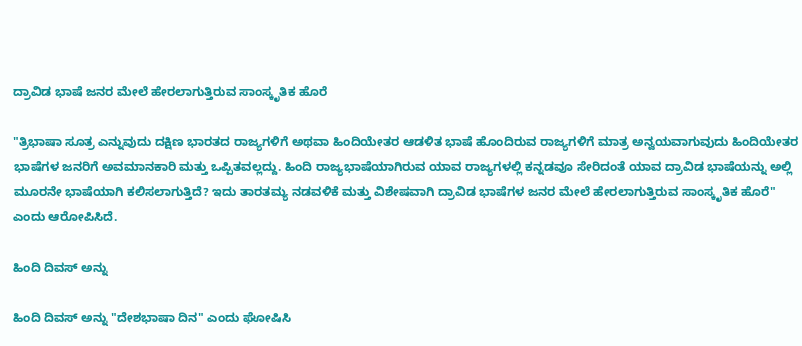ದ್ರಾವಿಡ ಭಾಷೆ ಜನರ ಮೇಲೆ ಹೇರಲಾಗುತ್ತಿರುವ ಸಾಂಸ್ಕೃತಿಕ ಹೊರೆ

"ತ್ರಿಭಾಷಾ ಸೂತ್ರ ಎನ್ನುವುದು ದಕ್ಷಿಣ ಭಾರತದ ರಾಜ್ಯಗಳಿಗೆ ಅಥವಾ ಹಿಂದಿಯೇತರ ಆಡಳಿತ ಭಾಷೆ ಹೊಂದಿರುವ ರಾಜ್ಯಗಳಿಗೆ ಮಾತ್ರ ಅನ್ವಯವಾಗುವುದು ಹಿಂದಿಯೇತರ ಭಾಷೆಗಳ ಜನರಿಗೆ ಅವಮಾನಕಾರಿ ಮತ್ತು ಒಪ್ಪಿತವಲ್ಲದ್ದು. ಹಿಂದಿ ರಾಜ್ಯಭಾಷೆಯಾಗಿರುವ ಯಾವ ರಾಜ್ಯಗಳಲ್ಲಿ ಕನ್ನಡವೂ ಸೇರಿದಂತೆ ಯಾವ ದ್ರಾವಿಡ ಭಾಷೆಯನ್ನು ಅಲ್ಲಿ ಮೂರನೇ ಭಾಷೆಯಾಗಿ ಕಲಿಸಲಾಗುತ್ತಿದೆ? ಇದು ತಾರತಮ್ಯ ನಡವಳಿಕೆ ಮತ್ತು ವಿಶೇಷವಾಗಿ ದ್ರಾವಿಡ ಭಾಷೆಗಳ ಜನರ ಮೇಲೆ ಹೇರಲಾಗುತ್ತಿರುವ ಸಾಂಸ್ಕೃತಿಕ ಹೊರೆ" ಎಂದು ಆರೋಪಿಸಿದೆ.

ಹಿಂದಿ ದಿವಸ್ ಅನ್ನು

ಹಿಂದಿ ದಿವಸ್ ಅನ್ನು "ದೇಶಭಾಷಾ ದಿನ" ಎಂದು ಘೋಷಿಸಿ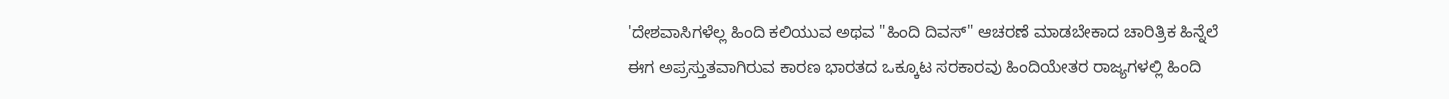'ದೇಶವಾಸಿಗಳೆಲ್ಲ ಹಿಂದಿ ಕಲಿಯುವ ಅಥವ "ಹಿಂದಿ ದಿವಸ್" ಆಚರಣೆ ಮಾಡಬೇಕಾದ ಚಾರಿತ್ರಿಕ ಹಿನ್ನೆಲೆ ಈಗ ಅಪ್ರಸ್ತುತವಾಗಿರುವ ಕಾರಣ ಭಾರತದ ಒಕ್ಕೂಟ ಸರಕಾರವು ಹಿಂದಿಯೇತರ ರಾಜ್ಯಗಳಲ್ಲಿ ಹಿಂದಿ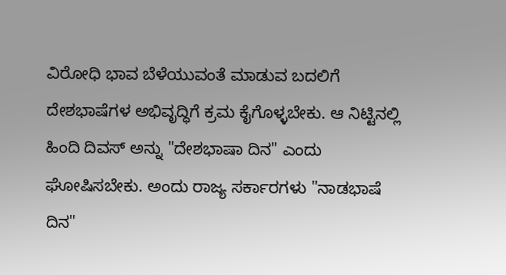ವಿರೋಧಿ ಭಾವ ಬೆಳೆಯುವಂತೆ ಮಾಡುವ ಬದಲಿಗೆ ದೇಶಭಾಷೆಗಳ ಅಭಿವೃದ್ಧಿಗೆ ಕ್ರಮ ಕೈಗೊಳ್ಳಬೇಕು. ಆ ನಿಟ್ಟಿನಲ್ಲಿ ಹಿಂದಿ ದಿವಸ್ ಅನ್ನು "ದೇಶಭಾಷಾ ದಿನ" ಎಂದು ಘೋಷಿಸಬೇಕು. ಅಂದು ರಾಜ್ಯ ಸರ್ಕಾರಗಳು "ನಾಡಭಾಷೆ ದಿನ"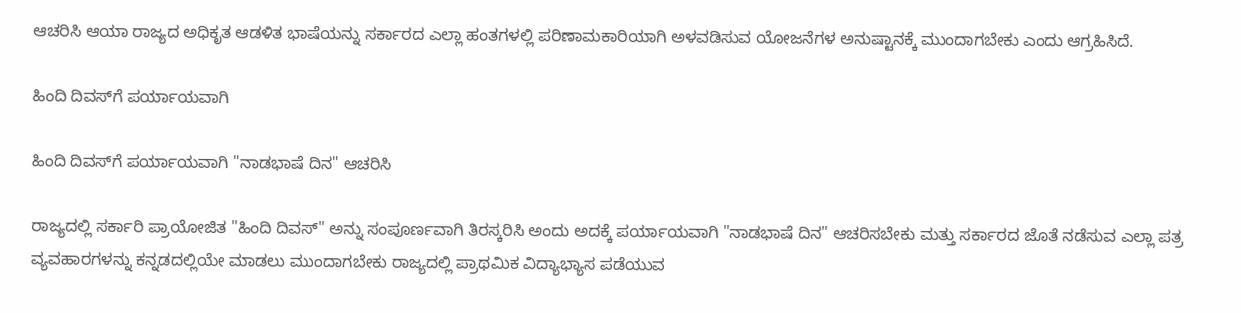ಆಚರಿಸಿ ಆಯಾ ರಾಜ್ಯದ ಅಧಿಕೃತ ಆಡಳಿತ ಭಾಷೆಯನ್ನು ಸರ್ಕಾರದ ಎಲ್ಲಾ ಹಂತಗಳಲ್ಲಿ ಪರಿಣಾಮಕಾರಿಯಾಗಿ ಅಳವಡಿಸುವ ಯೋಜನೆಗಳ ಅನುಷ್ಟಾನಕ್ಕೆ ಮುಂದಾಗಬೇಕು ಎಂದು ಆಗ್ರಹಿಸಿದೆ.

ಹಿಂದಿ ದಿವಸ್‌ಗೆ ಪರ್ಯಾಯವಾಗಿ

ಹಿಂದಿ ದಿವಸ್‌ಗೆ ಪರ್ಯಾಯವಾಗಿ "ನಾಡಭಾಷೆ ದಿನ" ಆಚರಿಸಿ

ರಾಜ್ಯದಲ್ಲಿ ಸರ್ಕಾರಿ ಪ್ರಾಯೋಜಿತ "ಹಿಂದಿ ದಿವಸ್" ಅನ್ನು ಸಂಪೂರ್ಣವಾಗಿ ತಿರಸ್ಕರಿಸಿ ಅಂದು ಅದಕ್ಕೆ ಪರ್ಯಾಯವಾಗಿ "ನಾಡಭಾಷೆ ದಿನ" ಆಚರಿಸಬೇಕು ಮತ್ತು ಸರ್ಕಾರದ ಜೊತೆ ನಡೆಸುವ ಎಲ್ಲಾ ಪತ್ರ ವ್ಯವಹಾರಗಳನ್ನು ಕನ್ನಡದಲ್ಲಿಯೇ ಮಾಡಲು ಮುಂದಾಗಬೇಕು ರಾಜ್ಯದಲ್ಲಿ ಪ್ರಾಥಮಿಕ ವಿದ್ಯಾಭ್ಯಾಸ ಪಡೆಯುವ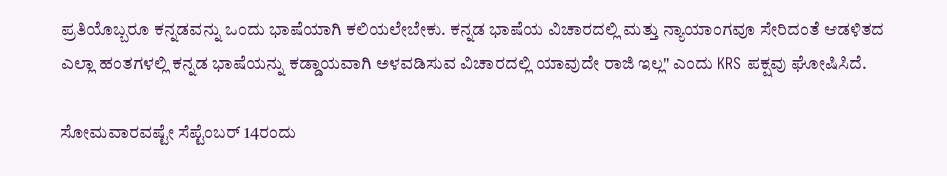ಪ್ರತಿಯೊಬ್ಬರೂ ಕನ್ನಡವನ್ನು ಒಂದು ಭಾಷೆಯಾಗಿ ಕಲಿಯಲೇಬೇಕು. ಕನ್ನಡ ಭಾಷೆಯ ವಿಚಾರದಲ್ಲಿ ಮತ್ತು ನ್ಯಾಯಾಂಗವೂ ಸೇರಿದಂತೆ ಆಡಳಿತದ ಎಲ್ಲಾ ಹಂತಗಳಲ್ಲಿ ಕನ್ನಡ ಭಾಷೆಯನ್ನು ಕಡ್ಡಾಯವಾಗಿ ಅಳವಡಿಸುವ ವಿಚಾರದಲ್ಲಿ ಯಾವುದೇ ರಾಜಿ ಇಲ್ಲ" ಎಂದು KRS ಪಕ್ಷವು ಘೋಷಿಸಿದೆ.

ಸೋಮವಾರವಷ್ಟೇ ಸೆಪ್ಟೆಂಬರ್ 14ರಂದು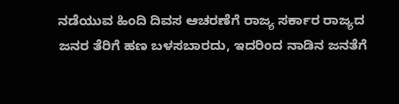ನಡೆಯುವ ಹಿಂದಿ ದಿವಸ ಆಚರಣೆಗೆ ರಾಜ್ಯ ಸರ್ಕಾರ ರಾಜ್ಯದ ಜನರ ತೆರಿಗೆ ಹಣ ಬಳಸಬಾರದು, ಇದರಿಂದ ನಾಡಿನ ಜನತೆಗೆ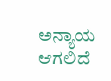ಅನ್ಯಾಯ ಆಗಲಿದೆ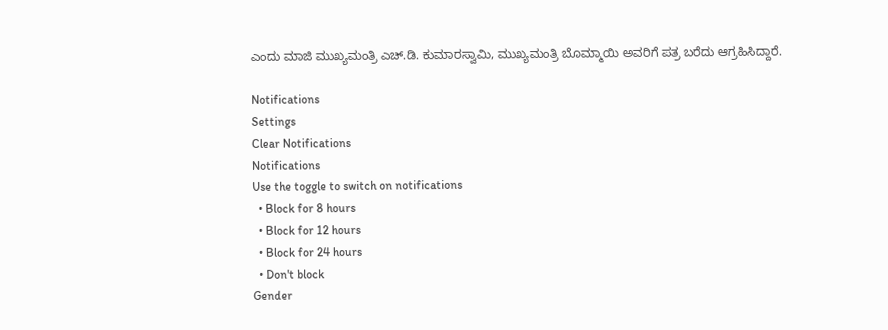ಎಂದು ಮಾಜಿ ಮುಖ್ಯಮಂತ್ರಿ ಎಚ್.ಡಿ. ಕುಮಾರಸ್ವಾಮಿ, ಮುಖ್ಯಮಂತ್ರಿ ಬೊಮ್ಮಾಯಿ ಅವರಿಗೆ ಪತ್ರ ಬರೆದು ಆಗ್ರಹಿಸಿದ್ದಾರೆ.

Notifications
Settings
Clear Notifications
Notifications
Use the toggle to switch on notifications
  • Block for 8 hours
  • Block for 12 hours
  • Block for 24 hours
  • Don't block
Gender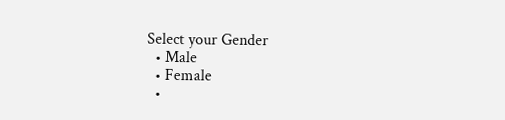Select your Gender
  • Male
  • Female
  •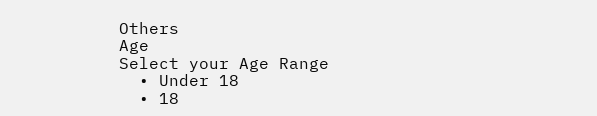Others
Age
Select your Age Range
  • Under 18
  • 18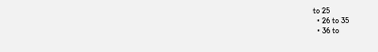to 25
  • 26 to 35
  • 36 to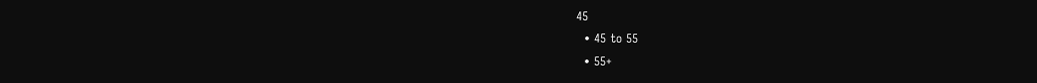45
  • 45 to 55
  • 55+